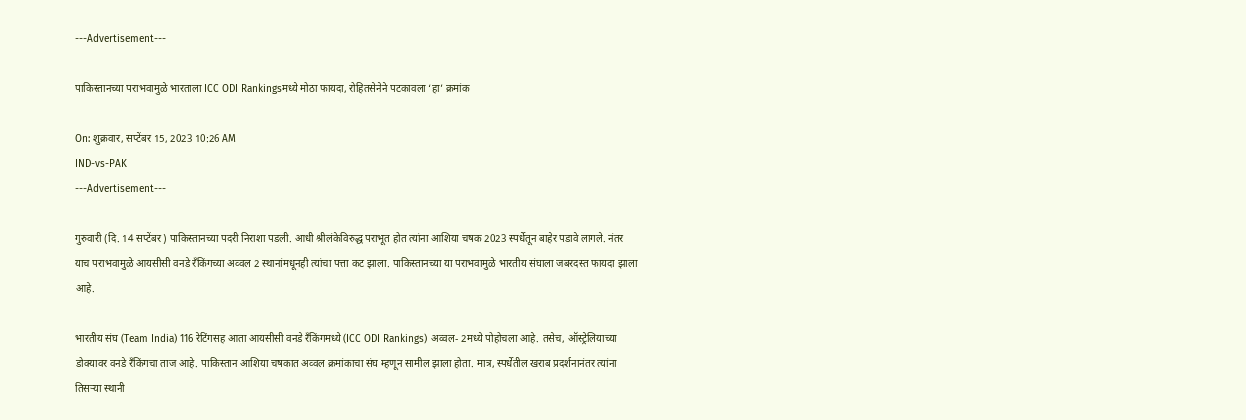---Advertisement---

पाकिस्तानच्या पराभवामुळे भारताला ICC ODI Rankingsमध्ये मोठा फायदा, रोहितसेनेने पटकावला ‘हा’ क्रमांक

On: शुक्रवार, सप्टेंबर 15, 2023 10:26 AM
IND-vs-PAK
---Advertisement---

गुरुवारी (दि. 14 सप्टेंबर) पाकिस्तानच्या पदरी निराशा पडली. आधी श्रीलंकेविरुद्ध पराभूत होत त्यांना आशिया चषक 2023 स्पर्धेतून बाहेर पडावे लागले. नंतर याच पराभवामुळे आयसीसी वनडे रँकिंगच्या अव्वल 2 स्थानांमधूनही त्यांचा पत्ता कट झाला. पाकिस्तानच्या या पराभवामुळे भारतीय संघाला जबरदस्त फायदा झाला आहे.

भारतीय संघ (Team India) 116 रेटिंगसह आता आयसीसी वनडे रँकिंगमध्ये (ICC ODI Rankings) अव्वल- 2मध्ये पोहोचला आहे. तसेच, ऑस्ट्रेलियाच्या डोक्यावर वनडे रँकिंगचा ताज आहे. पाकिस्तान आशिया चषकात अव्वल क्रमांकाचा संघ म्हणून सामील झाला होता. मात्र, स्पर्धेतील खराब प्रदर्शनानंतर त्यांना तिसऱ्या स्थानी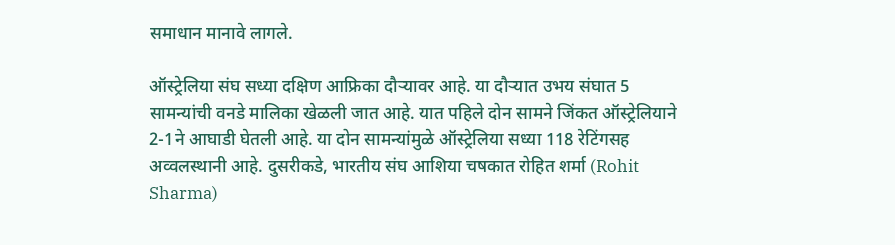समाधान मानावे लागले.

ऑस्ट्रेलिया संघ सध्या दक्षिण आफ्रिका दौऱ्यावर आहे. या दौऱ्यात उभय संघात 5 सामन्यांची वनडे मालिका खेळली जात आहे. यात पहिले दोन सामने जिंकत ऑस्ट्रेलियाने 2-1ने आघाडी घेतली आहे. या दोन सामन्यांमुळे ऑस्ट्रेलिया सध्या 118 रेटिंगसह अव्वलस्थानी आहे. दुसरीकडे, भारतीय संघ आशिया चषकात रोहित शर्मा (Rohit Sharma)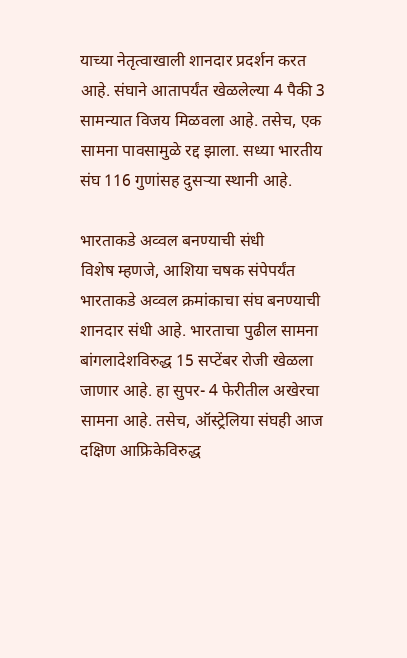याच्या नेतृत्वाखाली शानदार प्रदर्शन करत आहे. संघाने आतापर्यंत खेळलेल्या 4 पैकी 3 सामन्यात विजय मिळवला आहे. तसेच, एक सामना पावसामुळे रद्द झाला. सध्या भारतीय संघ 116 गुणांसह दुसऱ्या स्थानी आहे.

भारताकडे अव्वल बनण्याची संधी
विशेष म्हणजे, आशिया चषक संपेपर्यंत भारताकडे अव्वल क्रमांकाचा संघ बनण्याची शानदार संधी आहे. भारताचा पुढील सामना बांगलादेशविरुद्ध 15 सप्टेंबर रोजी खेळला जाणार आहे. हा सुपर- 4 फेरीतील अखेरचा सामना आहे. तसेच, ऑस्ट्रेलिया संघही आज दक्षिण आफ्रिकेविरुद्ध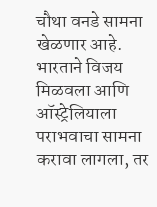चौथा वनडे सामना खेळणार आहे. भारताने विजय मिळवला आणि ऑस्ट्रेलियाला पराभवाचा सामना करावा लागला, तर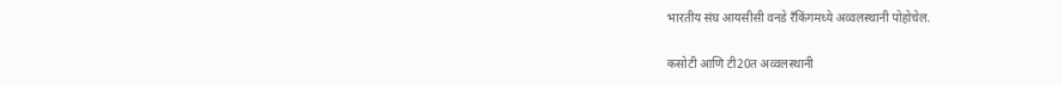भारतीय संघ आयसीसी वनडे रँकिंगमध्ये अव्वलस्थानी पोहोचेल.

कसोटी आणि टी20त अव्वलस्थानी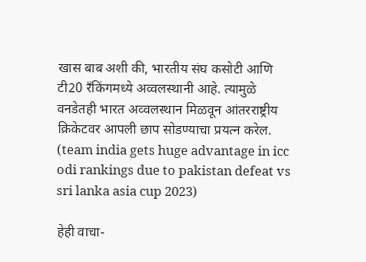खास बाब अशी की, भारतीय संघ कसोटी आणि टी20 रँकिंगमध्ये अव्वलस्थानी आहे. त्यामुळे वनडेतही भारत अव्वलस्थान मिळवून आंतरराष्ट्रीय क्रिकेटवर आपली छाप सोडण्याचा प्रयत्न करेल. (team india gets huge advantage in icc odi rankings due to pakistan defeat vs sri lanka asia cup 2023)

हेही वाचा-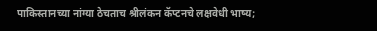पाकिस्तानच्या नांग्या ठेचताच श्रीलंकन कॅप्टनचे लक्षवेधी भाष्य;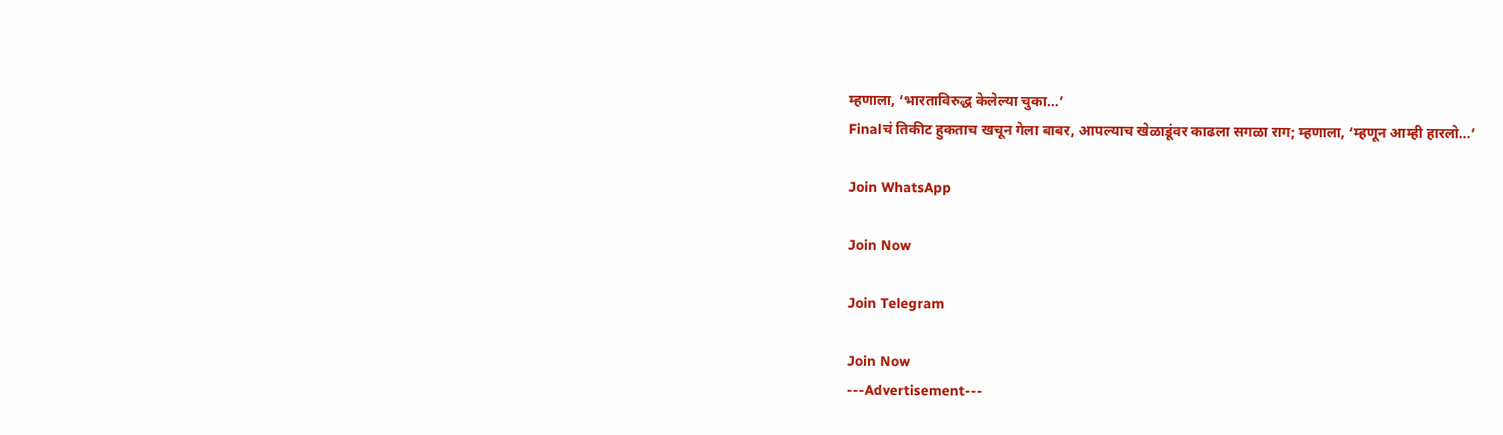म्हणाला, ‘भारताविरुद्ध केलेल्या चुका…’
Finalचं तिकीट हुकताच खचून गेला बाबर, आपल्याच खेळाडूंवर काढला सगळा राग; म्हणाला, ‘म्हणून आम्ही हारलो…’

Join WhatsApp

Join Now

Join Telegram

Join Now
---Advertisement---